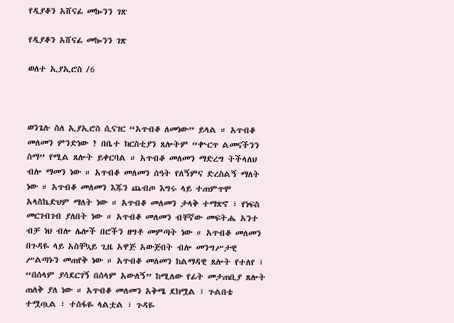የዲያቆን አሸናፊ መኰንን ገጽ

የዲያቆን አሸናፊ መኰንን ገጽ

ወለተ ኢያኢሮስ /6



ወንጌሉ ስለ ኢያኢሮስ ሲናገር “አጥብቆ ለመነው” ይላል ። አጥብቆ መለመን ምንድነው ? በቤተ ክርስቲያን ጸሎትም “ቍርጥ ልመናችንን ስማ” የሚል ጸሎት ይቀርባል ። አጥብቆ መለመን ማድረግ ትችላለህ ብሎ ማመን ነው ። አጥብቆ መለመን ሰዓት የለኝምና ድረስልኝ ማለት ነው ። አጥብቆ መለመን እጁን ጨብጦ እግሩ ላይ ተጠምጥሞ አላስኬድህም ማለት ነው ። አጥብቆ መለመን ታላቅ ተማጽኖ ፣ የነፍስ መርገብገብ ያለበት ነው ። አጥብቆ መለመን ብቸኛው መፍትሔ አንተ ብቻ ነህ ብሎ ሌሎች በሮችን ዘግቶ መምጣት ነው ። አጥብቆ መለመን በጉዳዬ ላይ አስቸኳይ ጊዜ አዋጅ አውጅበት ብሎ መንግሥታዊ ሥልጣኑን መጠየቅ ነው ። አጥብቆ መለመን ከልማዳዊ ጸሎት የተለየ ፣ “በሰላም ያሳደርገኝ በሰላም አውለኝ” ከሚለው የፊት መታጠቢያ ጸሎት ጠለቅ ያለ ነው ። አጥብቆ መለመን አቅሜ ደክሟል ፣ ጉልበቴ ተሟጧል ፣ ተስፋዬ ላልቷል ፣ ጉዳዬ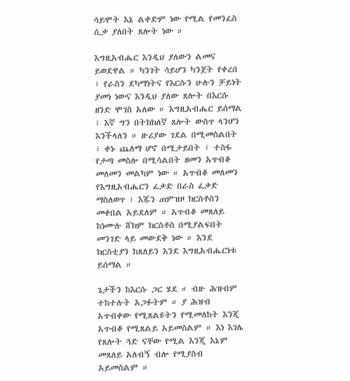ሳይሞት እኔ ልቀድም ነው የሚል የመንፈስ ሲቃ ያለበት ጸሎት ነው ።

እግዚአብሔር እንዲህ ያለውን ልመና ይወደዋል ። ካንገት ሳይሆን ካንጀት የቀረበ ፣ የራስን ደካማነትና የእርሱን ሁሉን ቻይነት ያመነ ነውና እንዲህ ያለው ጸሎት በእርሱ ዘንድ ሞገስ አለው ። እግዚአብሔር ይሰማል ፣ እኛ ግን በትክክለኛ ጸሎት ውስጥ ላንሆን እንችላለን ። ዙሪያው ገደል በሚመስልበት ፣ ቀኑ ጨለማ ሆኖ በሚታይበት ፣ ተስፋ የታጣ መስሎ በሚሳልበት ዘመን አጥብቆ መለመን መልካም ነው ። አጥብቆ መለመን የእግዚአብሔርን ፈቃድ በራስ ፈቃድ ማስለወጥ ፣ እጁን ጠምዝዞ ክርስቶስን መቀበል አይደለም ። አጥብቆ መጸለይ ከነሙሉ ሸክም ክርስቶስ በሚያልፍበት መንገድ ላይ መውደቅ ነው ። እንደ ክርስቲያን ከጸለይን እንደ እግዚአብሔርነቱ ይሰማል ።

ጌታችን ከእርሱ ጋር ሄደ ። ብዙ ሕዝብም ተከተሉት አጋፉትም ። ያ ሕዝብ አጥብቀው የሚጸልዩትን የሚመለከት እንጂ አጥብቆ የሚጸልይ አይመስልም ። እነ እገሌ የጸሎት ጓድ ናቸው የሚል እንጂ እኔም መጸለይ አለብኝ ብሎ የሚያስብ አይመስልም ።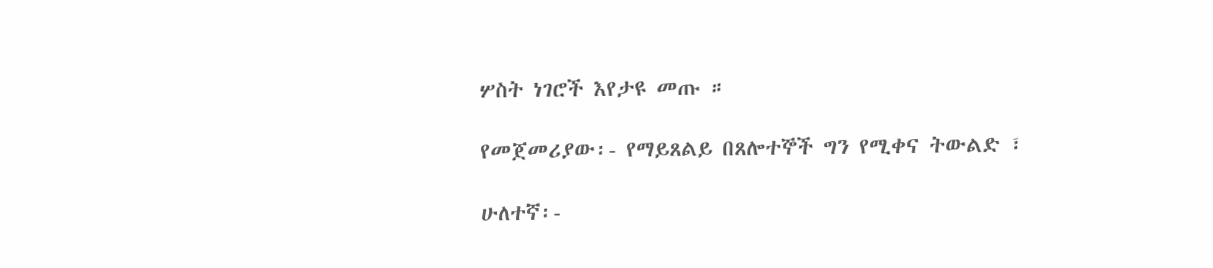ሦስት ነገሮች እየታዩ መጡ ።

የመጀመሪያው፡- የማይጸልይ በጸሎተኞች ግን የሚቀና ትውልድ ፣

ሁለተኛ፡-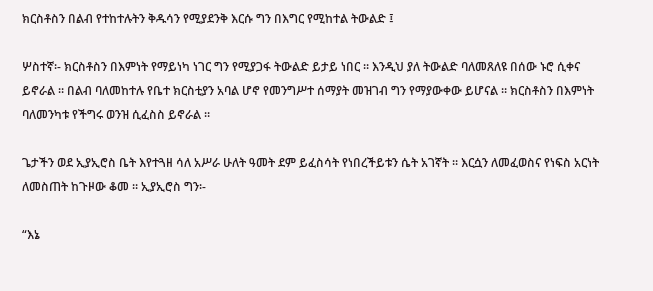ክርስቶስን በልብ የተከተሉትን ቅዱሳን የሚያደንቅ እርሱ ግን በእግር የሚከተል ትውልድ ፤

ሦስተኛ፡- ክርስቶስን በእምነት የማይነካ ነገር ግን የሚያጋፋ ትውልድ ይታይ ነበር ። እንዲህ ያለ ትውልድ ባለመጸለዩ በሰው ኑሮ ሲቀና ይኖራል ። በልብ ባለመከተሉ የቤተ ክርስቲያን አባል ሆኖ የመንግሥተ ሰማያት መዝገብ ግን የማያውቀው ይሆናል ። ክርስቶስን በእምነት ባለመንካቱ የችግሩ ወንዝ ሲፈስስ ይኖራል ።

ጌታችን ወደ ኢያኢሮስ ቤት እየተጓዘ ሳለ አሥራ ሁለት ዓመት ደም ይፈስሳት የነበረችይቱን ሴት አገኛት ። እርሷን ለመፈወስና የነፍስ አርነት ለመስጠት ከጉዞው ቆመ ። ኢያኢሮስ ግን፡-

“እኔ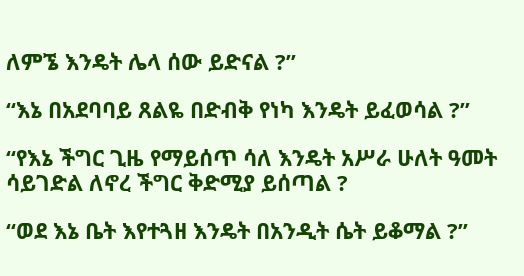ለምኜ እንዴት ሌላ ሰው ይድናል ?”

“እኔ በአደባባይ ጸልዬ በድብቅ የነካ እንዴት ይፈወሳል ?”

“የእኔ ችግር ጊዜ የማይሰጥ ሳለ እንዴት አሥራ ሁለት ዓመት ሳይገድል ለኖረ ችግር ቅድሚያ ይሰጣል ?

“ወደ እኔ ቤት እየተጓዘ እንዴት በአንዲት ሴት ይቆማል ?”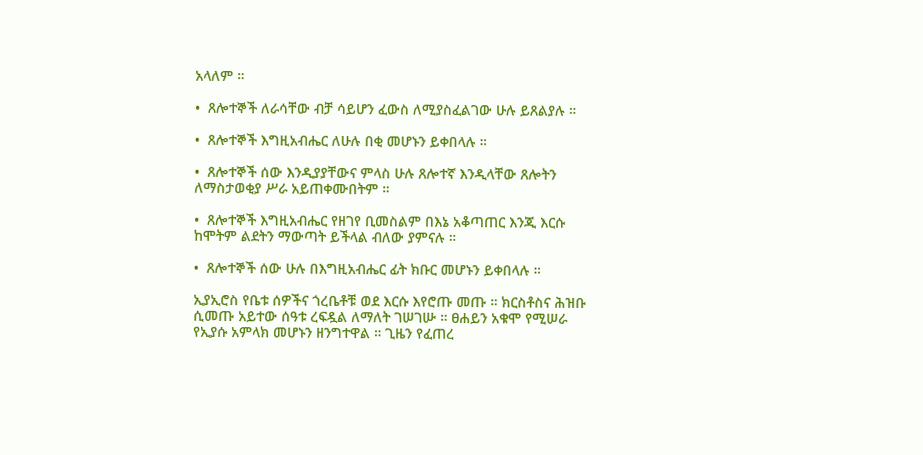አላለም ።

•  ጸሎተኞች ለራሳቸው ብቻ ሳይሆን ፈውስ ለሚያስፈልገው ሁሉ ይጸልያሉ ።

•  ጸሎተኞች እግዚአብሔር ለሁሉ በቂ መሆኑን ይቀበላሉ ።

•  ጸሎተኞች ሰው እንዲያያቸውና ምላስ ሁሉ ጸሎተኛ እንዲላቸው ጸሎትን ለማስታወቂያ ሥራ አይጠቀሙበትም ።

•  ጸሎተኞች እግዚአብሔር የዘገየ ቢመስልም በእኔ አቆጣጠር እንጂ እርሱ ከሞትም ልደትን ማውጣት ይችላል ብለው ያምናሉ ።

•  ጸሎተኞች ሰው ሁሉ በእግዚአብሔር ፊት ክቡር መሆኑን ይቀበላሉ ።

ኢያኢሮስ የቤቱ ሰዎችና ጎረቤቶቹ ወደ እርሱ እየሮጡ መጡ ። ክርስቶስና ሕዝቡ ሲመጡ አይተው ሰዓቱ ረፍዷል ለማለት ገሠገሡ ። ፀሐይን አቁሞ የሚሠራ የኢያሱ አምላክ መሆኑን ዘንግተዋል ። ጊዜን የፈጠረ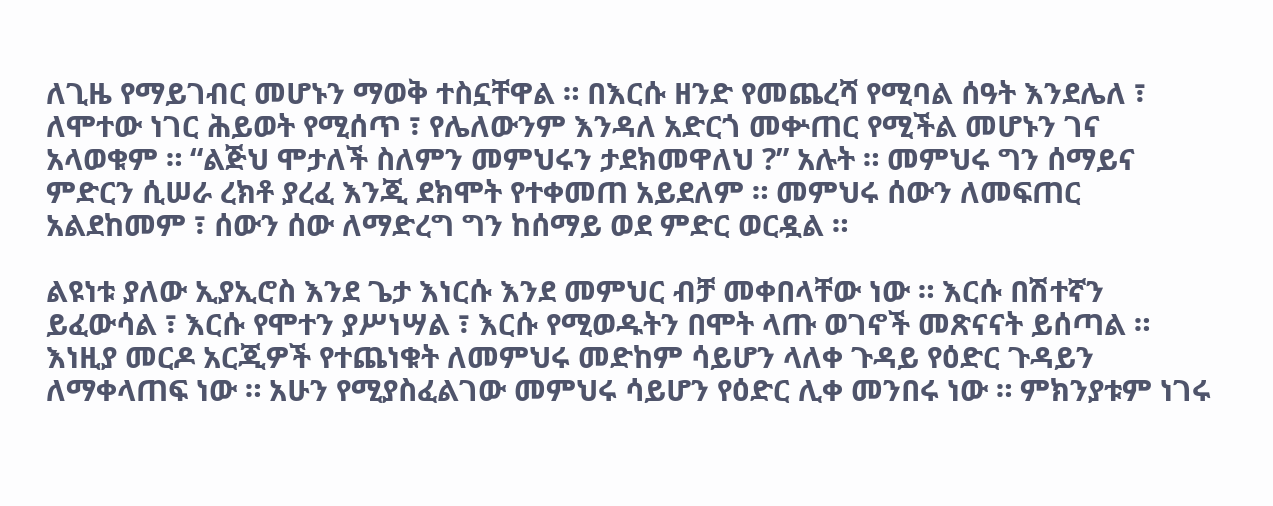ለጊዜ የማይገብር መሆኑን ማወቅ ተስኗቸዋል ። በእርሱ ዘንድ የመጨረሻ የሚባል ሰዓት እንደሌለ ፣ ለሞተው ነገር ሕይወት የሚሰጥ ፣ የሌለውንም እንዳለ አድርጎ መቍጠር የሚችል መሆኑን ገና አላወቁም ። “ልጅህ ሞታለች ስለምን መምህሩን ታደክመዋለህ ?” አሉት ። መምህሩ ግን ሰማይና ምድርን ሲሠራ ረክቶ ያረፈ እንጂ ደክሞት የተቀመጠ አይደለም ። መምህሩ ሰውን ለመፍጠር አልደከመም ፣ ሰውን ሰው ለማድረግ ግን ከሰማይ ወደ ምድር ወርዷል ።

ልዩነቱ ያለው ኢያኢሮስ እንደ ጌታ እነርሱ እንደ መምህር ብቻ መቀበላቸው ነው ። እርሱ በሽተኛን ይፈውሳል ፣ እርሱ የሞተን ያሥነሣል ፣ እርሱ የሚወዱትን በሞት ላጡ ወገኖች መጽናናት ይሰጣል ። እነዚያ መርዶ አርጂዎች የተጨነቁት ለመምህሩ መድከም ሳይሆን ላለቀ ጉዳይ የዕድር ጉዳይን ለማቀላጠፍ ነው ። አሁን የሚያስፈልገው መምህሩ ሳይሆን የዕድር ሊቀ መንበሩ ነው ። ምክንያቱም ነገሩ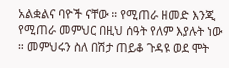አልቋልና ባዮች ናቸው ። የሚጠራ ዘመድ እንጂ የሚጠራ መምህር በዚህ ሰዓት የለም እያሉት ነው ። መምህሩን ስለ በሽታ ጠይቆ ጉዳዩ ወደ ሞት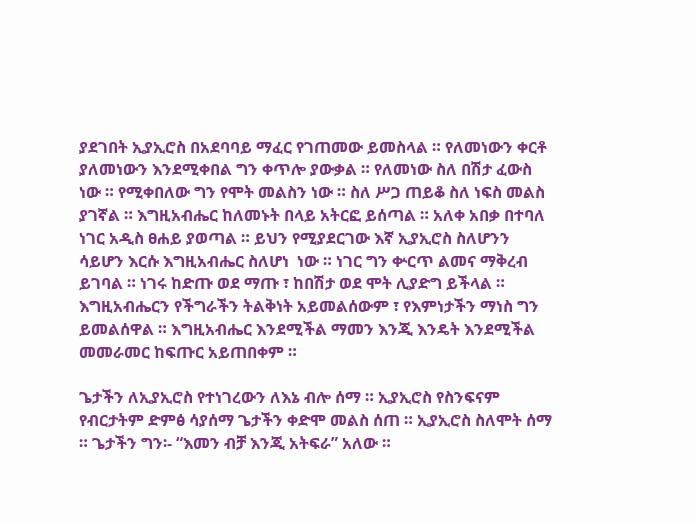ያደገበት ኢያኢሮስ በአደባባይ ማፈር የገጠመው ይመስላል ። የለመነውን ቀርቶ ያለመነውን እንደሚቀበል ግን ቀጥሎ ያውቃል ። የለመነው ስለ በሽታ ፈውስ ነው ። የሚቀበለው ግን የሞት መልስን ነው ። ስለ ሥጋ ጠይቆ ስለ ነፍስ መልስ ያገኛል ። እግዚአብሔር ከለመኑት በላይ አትርፎ ይሰጣል ። አለቀ አበቃ በተባለ ነገር አዲስ ፀሐይ ያወጣል ። ይህን የሚያደርገው እኛ ኢያኢሮስ ስለሆንን ሳይሆን እርሱ እግዚአብሔር ስለሆነ  ነው ። ነገር ግን ቍርጥ ልመና ማቅረብ ይገባል ። ነገሩ ከድጡ ወደ ማጡ ፣ ከበሽታ ወደ ሞት ሊያድግ ይችላል ። እግዚአብሔርን የችግራችን ትልቅነት አይመልሰውም ፣ የእምነታችን ማነስ ግን ይመልሰዋል ። እግዚአብሔር እንደሚችል ማመን እንጂ እንዴት እንደሚችል መመራመር ከፍጡር አይጠበቀም ።

ጌታችን ለኢያኢሮስ የተነገረውን ለእኔ ብሎ ሰማ ። ኢያኢሮስ የስንፍናም የብርታትም ድምፅ ሳያሰማ ጌታችን ቀድሞ መልስ ሰጠ ። ኢያኢሮስ ስለሞት ሰማ ። ጌታችን ግን፡- “እመን ብቻ እንጂ አትፍራ” አለው ።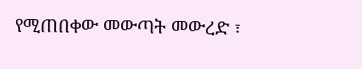የሚጠበቀው መውጣት መውረድ ፣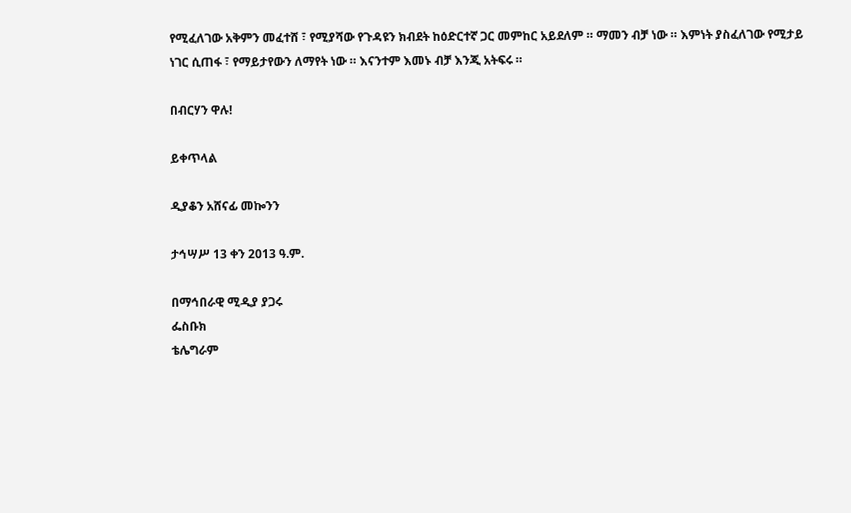የሚፈለገው አቅምን መፈተሸ ፣ የሚያሻው የጉዳዩን ክብደት ከዕድርተኛ ጋር መምከር አይደለም ። ማመን ብቻ ነው ። እምነት ያስፈለገው የሚታይ ነገር ሲጠፋ ፣ የማይታየውን ለማየት ነው ። እናንተም እመኑ ብቻ እንጂ አትፍሩ ።

በብርሃን ዋሉ!

ይቀጥላል

ዲያቆን አሸናፊ መኰንን

ታኅሣሥ 13 ቀን 2013 ዓ.ም.

በማኅበራዊ ሚዲያ ያጋሩ
ፌስቡክ
ቴሌግራም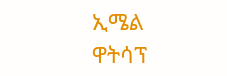ኢሜል
ዋትሳፕ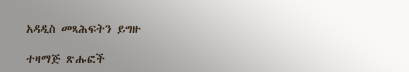አዳዲስ መጻሕፍትን ይግዙ

ተዛማጅ ጽሑፎች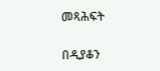መጻሕፍት

በዲያቆን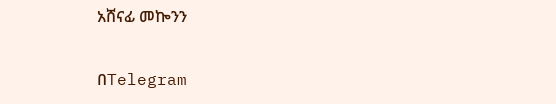አሸናፊ መኰንን

በTelegram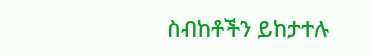ስብከቶችን ይከታተሉ